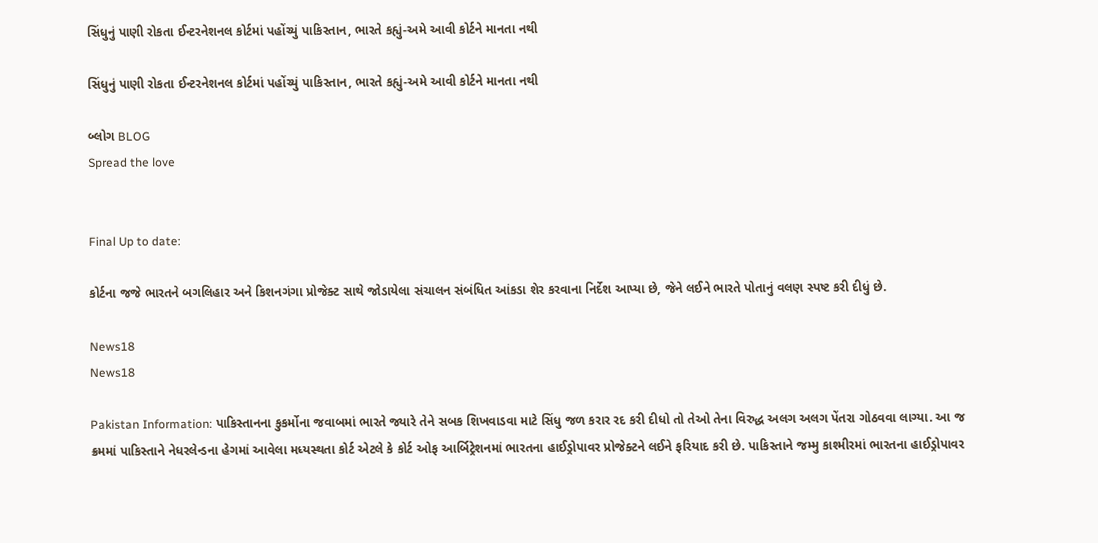સિંધુનું પાણી રોકતા ઈન્ટરનેશનલ કોર્ટમાં પહોંચ્યું પાકિસ્તાન, ભારતે કહ્યું-અમે આવી કોર્ટને માનતા નથી

સિંધુનું પાણી રોકતા ઈન્ટરનેશનલ કોર્ટમાં પહોંચ્યું પાકિસ્તાન, ભારતે કહ્યું-અમે આવી કોર્ટને માનતા નથી

બ્લોગ BLOG
Spread the love


Final Up to date:

કોર્ટના જજે ભારતને બગલિહાર અને કિશનગંગા પ્રોજેક્ટ સાથે જોડાયેલા સંચાલન સંબંધિત આંકડા શેર કરવાના નિર્દેશ આપ્યા છે, જેને લઈને ભારતે પોતાનું વલણ સ્પષ્ટ કરી દીધું છે.

News18
News18

Pakistan Information: પાકિસ્તાનના કુકર્મોના જવાબમાં ભારતે જ્યારે તેને સબક શિખવાડવા માટે સિંધુ જળ કરાર રદ કરી દીધો તો તેઓ તેના વિરુદ્ધ અલગ અલગ પેંતરા ગોઠવવા લાગ્યા. આ જ ક્રમમાં પાકિસ્તાને નેધરલેન્ડના હેગમાં આવેલા મધ્યસ્થતા કોર્ટ એટલે કે કોર્ટ ઓફ આર્બિટ્રેશનમાં ભારતના હાઈડ્રોપાવર પ્રોજેક્ટને લઈને ફરિયાદ કરી છે. પાકિસ્તાને જમ્મુ કાશ્મીરમાં ભારતના હાઈડ્રોપાવર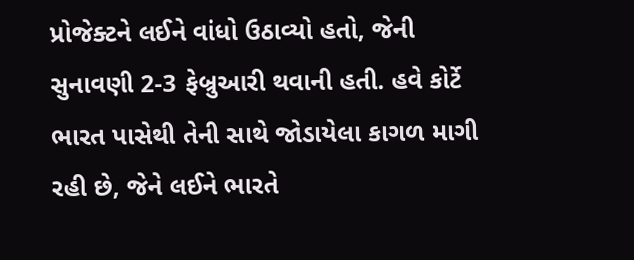પ્રોજેક્ટને લઈને વાંધો ઉઠાવ્યો હતો, જેની સુનાવણી 2-3 ફેબ્રુઆરી થવાની હતી. હવે કોર્ટે ભારત પાસેથી તેની સાથે જોડાયેલા કાગળ માગી રહી છે, જેને લઈને ભારતે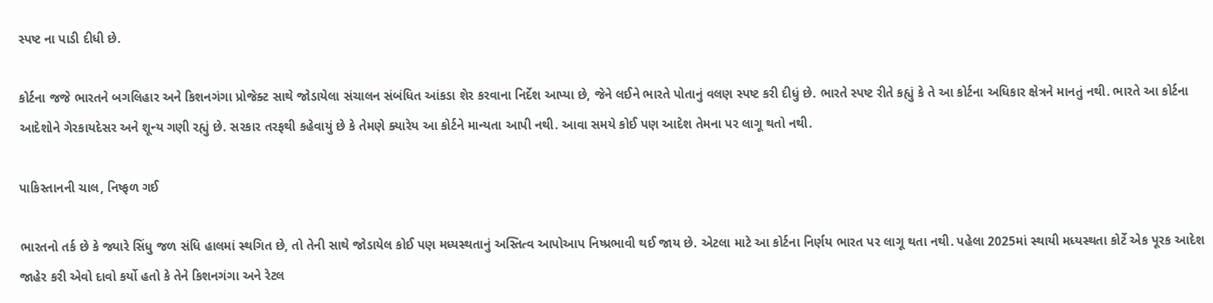સ્પષ્ટ ના પાડી દીધી છે.

કોર્ટના જજે ભારતને બગલિહાર અને કિશનગંગા પ્રોજેક્ટ સાથે જોડાયેલા સંચાલન સંબંધિત આંકડા શેર કરવાના નિર્દેશ આપ્યા છે, જેને લઈને ભારતે પોતાનું વલણ સ્પષ્ટ કરી દીધું છે. ભારતે સ્પષ્ટ રીતે કહ્યું કે તે આ કોર્ટના અધિકાર ક્ષેત્રને માનતું નથી. ભારતે આ કોર્ટના આદેશોને ગેરકાયદેસર અને શૂન્ય ગણી રહ્યું છે. સરકાર તરફથી કહેવાયું છે કે તેમણે ક્યારેય આ કોર્ટને માન્યતા આપી નથી. આવા સમયે કોઈ પણ આદેશ તેમના પર લાગૂ થતો નથી.

પાકિસ્તાનની ચાલ, નિષ્ફળ ગઈ

ભારતનો તર્ક છે કે જ્યારે સિંધુ જળ સંધિ હાલમાં સ્થગિત છે, તો તેની સાથે જોડાયેલ કોઈ પણ મધ્યસ્થતાનું અસ્તિત્વ આપોઆપ નિષ્પ્રભાવી થઈ જાય છે. એટલા માટે આ કોર્ટના નિર્ણય ભારત પર લાગૂ થતા નથી. પહેલા 2025માં સ્થાયી મધ્યસ્થતા કોર્ટે એક પૂરક આદેશ જાહેર કરી એવો દાવો કર્યો હતો કે તેને કિશનગંગા અને રેટલ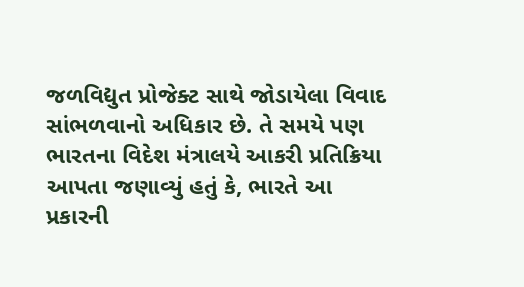જળવિદ્યુત પ્રોજેક્ટ સાથે જોડાયેલા વિવાદ સાંભળવાનો અધિકાર છે. તે સમયે પણ ભારતના વિદેશ મંત્રાલયે આકરી પ્રતિક્રિયા આપતા જણાવ્યું હતું કે, ભારતે આ પ્રકારની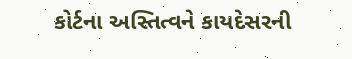કોર્ટના અસ્તિત્વને કાયદેસરની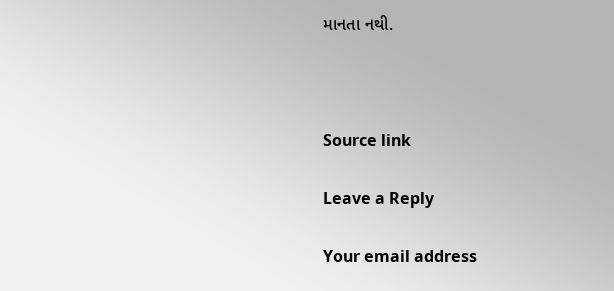માનતા નથી.



Source link

Leave a Reply

Your email address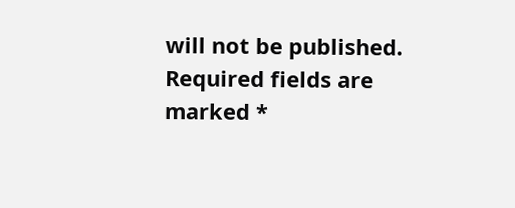will not be published. Required fields are marked *